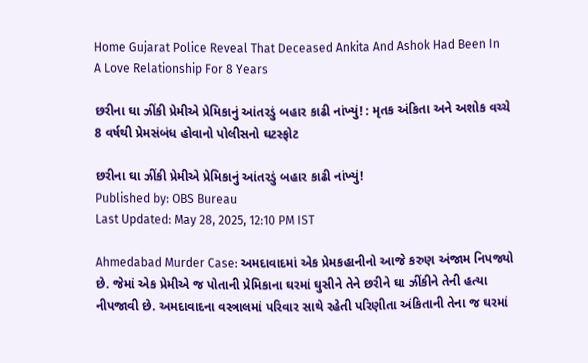Home Gujarat Police Reveal That Deceased Ankita And Ashok Had Been In A Love Relationship For 8 Years

છરીના ઘા ઝીંકી પ્રેમીએ પ્રેમિકાનું આંતરડું બહાર કાઢી નાંખ્યું! : મૃતક અંકિતા અને અશોક વચ્ચે 8 વર્ષથી પ્રેમસંબંધ હોવાનો પોલીસનો ઘટસ્ફોટ

છરીના ઘા ઝીંકી પ્રેમીએ પ્રેમિકાનું આંતરડું બહાર કાઢી નાંખ્યું!
Published by: OBS Bureau
Last Updated: May 28, 2025, 12:10 PM IST

Ahmedabad Murder Case: અમદાવાદમાં એક પ્રેમકહાનીનો આજે કરુણ અંજામ નિપજ્યો છે. જેમાં એક પ્રેમીએ જ પોતાની પ્રેમિકાના ઘરમાં ઘુસીને તેને છરીને ઘા ઝીંકીને તેની હત્યા નીપજાવી છે. અમદાવાદના વસ્ત્રાલમાં પરિવાર સાથે રહેતી પરિણીતા અંકિતાની તેના જ ઘરમાં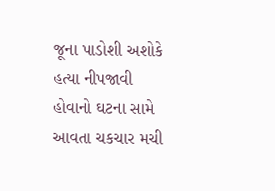જૂના પાડોશી અશોકે હત્યા નીપજાવી હોવાનો ઘટના સામે આવતા ચકચાર મચી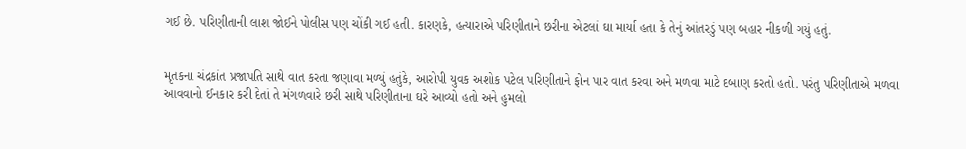ગઈ છે. પરિણીતાની લાશ જોઈને પોલીસ પણ ચોંકી ગઈ હતી. કારણકે, હત્યારાએ પરિણીતાને છરીના એટલાં ઘા માર્યા હતા કે તેનું આંતરડું પણ બહાર નીકળી ગયું હતું.


મૃતકના ચંદ્રકાંત પ્રજાપતિ સાથે વાત કરતા જણાવા મળ્યું હતુંકે, આરોપી યુવક અશોક પટેલ પરિણીતાને ફોન પાર વાત કરવા અને મળવા માટે દબાણ કરતો હતો. પરંતુ પરિણીતાએ મળવા આવવાનો ઈનકાર કરી દેતાં તે મંગળવારે છરી સાથે પરિણીતાના ઘરે આવ્યો હતો અને હુમલો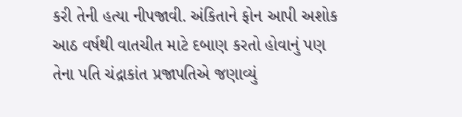કરી તેની હત્યા નીપજાવી. અંકિતાને ફોન આપી અશોક આઠ વર્ષથી વાતચીત માટે દબાણ કરતો હોવાનું પણ તેના પતિ ચંદ્રાકાંત પ્રજાપતિએ જણાવ્યું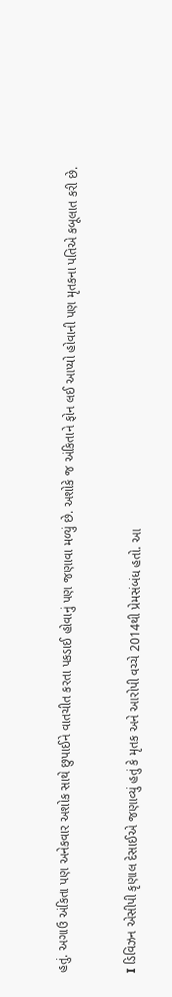હતું. અગાઉ અંકિતા પણ અનેકવાર અશોક સાથે છુપાઈને વાતચીત કરતા પકડાઈ હોવાનું પણ જણાવા મળ્યું છે. અશોકે જ અંકિતાને ફોન લઈ આપ્યો હોવાની પણ મૃતકના પતિએ કબૂલાત કરી છે.


I ડિવિઝન એસીપી કૃણાલ દેસાઈએ જણાવ્યું હતું કે મૃતક અને આરોપી વચ્ચે 2014થી પ્રેમસંબંધ હતો. આ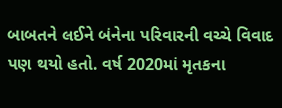બાબતને લઈને બંનેના પરિવારની વચ્ચે વિવાદ પણ થયો હતો. વર્ષ 2020માં મૃતકના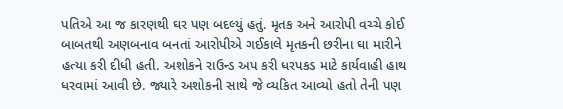પતિએ આ જ કારણથી ઘર પણ બદલ્યું હતું. મૃતક અને આરોપી વચ્ચે કોઈ બાબતથી અણબનાવ બનતાં આરોપીએ ગઈકાલે મૃતકની છરીના ઘા મારીને હત્યા કરી દીધી હતી. અશોકને રાઉન્ડ અપ કરી ધરપકડ માટે કાર્યવાહી હાથ ધરવામાં આવી છે. જ્યારે અશોકની સાથે જે વ્યકિત આવ્યો હતો તેની પણ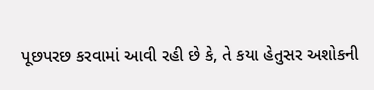પૂછપરછ કરવામાં આવી રહી છે કે, તે કયા હેતુસર અશોકની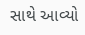સાથે આવ્યો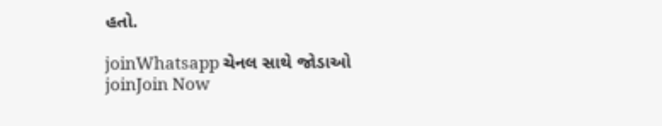હતો.

joinWhatsapp ચેનલ સાથે જોડાઓ
joinJoin Now